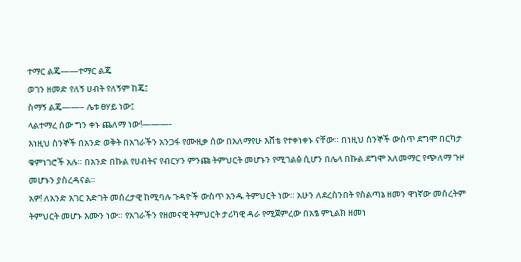ተማር ልጄ——ተማር ልጄ
ወገን ዘመድ የለኝ ሀብት የለኝም ከጄ፤
ስማኝ ልጄ——– ሌቱ ፀሃይ ነው፤
ላልተማረ ሰው ግን ቀኑ ጨለማ ነው!———-
እነዚህ ስንኞች በአንድ ወቅት በአገራችን አንጋፋ የሙዚቃ ሰው በአለማየሁ እሸቴ የተቀነቀኑ ናቸው። በነዚህ ስንኞች ውስጥ ደግሞ በርካታ ቁምነገሮች አሉ። በአንድ በኩል የሀብትና የብርሃን ምንጩ ትምህርት መሆኑን የሚገልፅ ሲሆን በሌላ በኩል ደግሞ አለመማር የጭለማ ጉዞ መሆኑን ያስረዳናል።
አዎ! ለአንድ አገር እድገት መሰረታዊ ከሚባሉ ጉዳዮች ውስጥ አንዱ ትምህርት ነው። አሁን ለደረስንበት የስልጣኔ ዘመን ዋነኛው መሰረትም ትምህርት መሆኑ እሙን ነው። የአገራችን የዘመናዊ ትምህርት ታሪካዊ ዳራ የሚጀምረው በአፄ ምኒልክ ዘመነ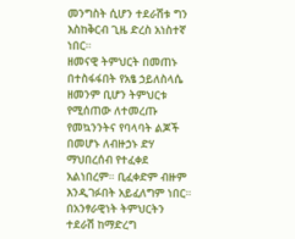መንግስት ሲሆን ተደራሽቱ ግን እስከቅርብ ጊዜ ድረስ አነስተኛ ነበር።
ዘመናዊ ትምህርት በመጠኑ በተስፋፋበት የአፄ ኃይለስላሴ ዘመንም ቢሆን ትምህርቱ የሚሰጠው ለተመረጡ የመኳንንትና የባላባት ልጆች በመሆኑ ለብዙኃኑ ድሃ ማህበረሰብ የተፈቀደ አልነበረም። ቢፈቀድም ብዙም እንዲገፉበት አይፈለግም ነበር።
በአንፃራዊነት ትምህርትን ተደራሽ ከማድረግ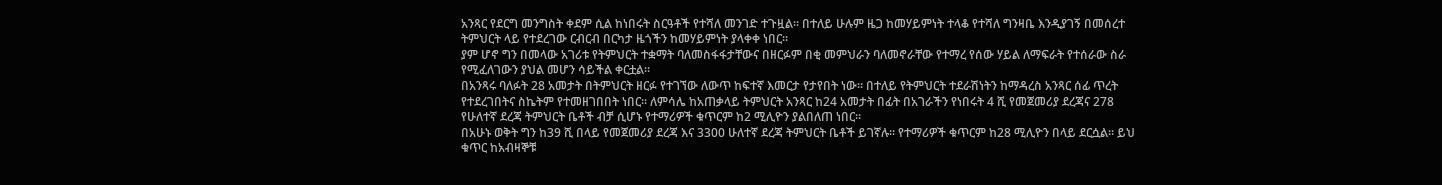አንጻር የደርግ መንግስት ቀደም ሲል ከነበሩት ስርዓቶች የተሻለ መንገድ ተጉዟል። በተለይ ሁሉም ዜጋ ከመሃይምነት ተላቆ የተሻለ ግንዛቤ እንዲያገኝ በመሰረተ ትምህርት ላይ የተደረገው ርብርብ በርካታ ዜጎችን ከመሃይምነት ያላቀቀ ነበር።
ያም ሆኖ ግን በመላው አገሪቱ የትምህርት ተቋማት ባለመስፋፋታቸውና በዘርፉም በቂ መምህራን ባለመኖራቸው የተማረ የሰው ሃይል ለማፍራት የተሰራው ስራ የሚፈለገውን ያህል መሆን ሳይችል ቀርቷል።
በአንጻሩ ባለፉት 28 አመታት በትምህርት ዘርፉ የተገኘው ለውጥ ከፍተኛ እመርታ የታየበት ነው። በተለይ የትምህርት ተደራሽነትን ከማዳረስ አንጻር ሰፊ ጥረት የተደረገበትና ስኬትም የተመዘገበበት ነበር። ለምሳሌ ከአጠቃላይ ትምህርት አንጻር ከ24 አመታት በፊት በአገራችን የነበሩት 4 ሺ የመጀመሪያ ደረጃና 278 የሁለተኛ ደረጃ ትምህርት ቤቶች ብቻ ሲሆኑ የተማሪዎች ቁጥርም ከ2 ሚሊዮን ያልበለጠ ነበር።
በአሁኑ ወቅት ግን ከ39 ሺ በላይ የመጀመሪያ ደረጃ እና 3300 ሁለተኛ ደረጃ ትምህርት ቤቶች ይገኛሉ። የተማሪዎች ቁጥርም ከ28 ሚሊዮን በላይ ደርሷል። ይህ ቁጥር ከአብዛኞቹ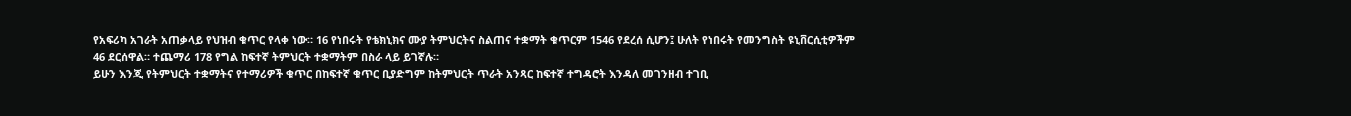የአፍሪካ አገራት አጠቃላይ የህዝብ ቁጥር የላቀ ነው። 16 የነበሩት የቴክኒክና ሙያ ትምህርትና ስልጠና ተቋማት ቁጥርም 1546 የደረሰ ሲሆን፤ ሁለት የነበሩት የመንግስት ዩኒቨርሲቲዎችም 46 ደርሰዋል። ተጨማሪ 178 የግል ከፍተኛ ትምህርት ተቋማትም በስራ ላይ ይገኛሉ።
ይሁን እንጂ የትምህርት ተቋማትና የተማሪዎች ቁጥር በከፍተኛ ቁጥር ቢያድግም ከትምህርት ጥራት አንጻር ከፍተኛ ተግዳሮት እንዳለ መገንዘብ ተገቢ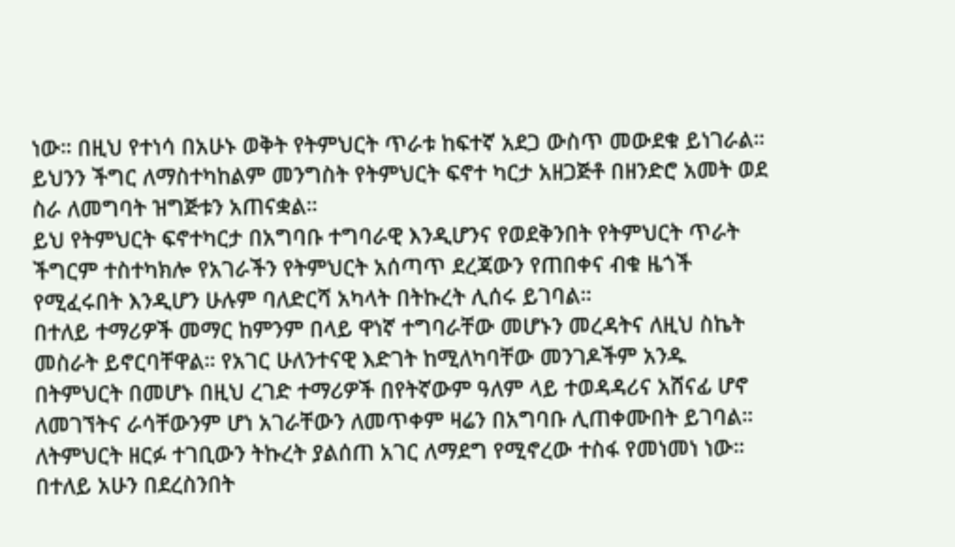ነው። በዚህ የተነሳ በአሁኑ ወቅት የትምህርት ጥራቱ ከፍተኛ አደጋ ውስጥ መውደቁ ይነገራል። ይህንን ችግር ለማስተካከልም መንግስት የትምህርት ፍኖተ ካርታ አዘጋጅቶ በዘንድሮ አመት ወደ ስራ ለመግባት ዝግጅቱን አጠናቋል።
ይህ የትምህርት ፍኖተካርታ በአግባቡ ተግባራዊ እንዲሆንና የወደቅንበት የትምህርት ጥራት ችግርም ተስተካክሎ የአገራችን የትምህርት አሰጣጥ ደረጃውን የጠበቀና ብቁ ዜጎች የሚፈሩበት እንዲሆን ሁሉም ባለድርሻ አካላት በትኩረት ሊሰሩ ይገባል።
በተለይ ተማሪዎች መማር ከምንም በላይ ዋነኛ ተግባራቸው መሆኑን መረዳትና ለዚህ ስኬት መስራት ይኖርባቸዋል። የአገር ሁለንተናዊ እድገት ከሚለካባቸው መንገዶችም አንዱ በትምህርት በመሆኑ በዚህ ረገድ ተማሪዎች በየትኛውም ዓለም ላይ ተወዳዳሪና አሸናፊ ሆኖ ለመገኘትና ራሳቸውንም ሆነ አገራቸውን ለመጥቀም ዛሬን በአግባቡ ሊጠቀሙበት ይገባል።
ለትምህርት ዘርፉ ተገቢውን ትኩረት ያልሰጠ አገር ለማደግ የሚኖረው ተስፋ የመነመነ ነው። በተለይ አሁን በደረስንበት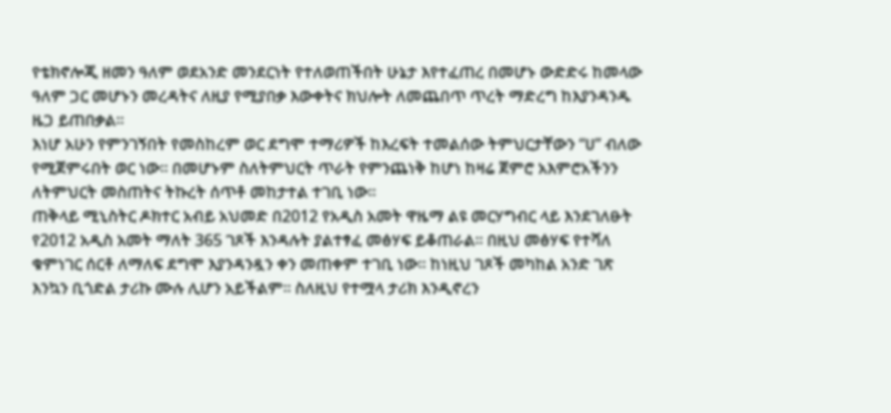የቴክኖሎጂ ዘመን ዓለም ወደአንድ መንደርነት የተለወጠችበት ሁኔታ እየተፈጠረ በመሆኑ ውድድሩ ከመላው ዓለም ጋር መሆኑን መረዳትና ለዚያ የሚያበቃ እውቀትና ክህሎት ለመጨበጥ ጥረት ማድረግ ከእያንዳንዱ ዜጋ ይጠበቃል።
እነሆ አሁን የምንገኝበት የመስከረም ወር ደግሞ ተማሪዎች ከእረፍት ተመልሰው ትምህርታቸውን “ሀ” ብለው የሚጀምሩበት ወር ነው። በመሆኑም ስለትምህርት ጥራት የምንጨነቅ ከሆነ ከዛሬ ጀምሮ አእምሮአችንን ለትምህርት መስጠትና ትኩረት ሰጥቶ መከታተል ተገቢ ነው።
ጠቅላይ ሚኒስትር ዶክተር አብይ አህመድ በ2012 የአዲስ አመት ዋዜማ ልዩ መርሃግብር ላይ እንደገለፁት የ2012 አዲስ አመት ማለት 365 ገጾች እንዳሉት ያልተፃፈ መፅሃፍ ይቆጠራል። በዚህ መፅሃፍ የተሻለ ቁምነገር ሰርቶ ለማለፍ ደግሞ እያንዳንዷን ቀን መጠቀም ተገቢ ነው። ከነዚህ ገጾች መካከል አንድ ገጽ እንኳን ቢጎድል ታሪኩ ሙሉ ሊሆን አይችልም። ስለዚህ የተሟላ ታሪክ እንዲኖረን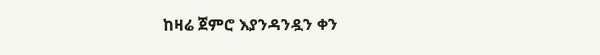ከዛሬ ጀምሮ እያንዳንዷን ቀን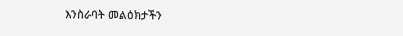እንስራባት መልዕክታችን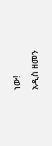ነው!
አዲስ ዘመን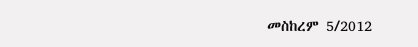መስከረም 5/2012